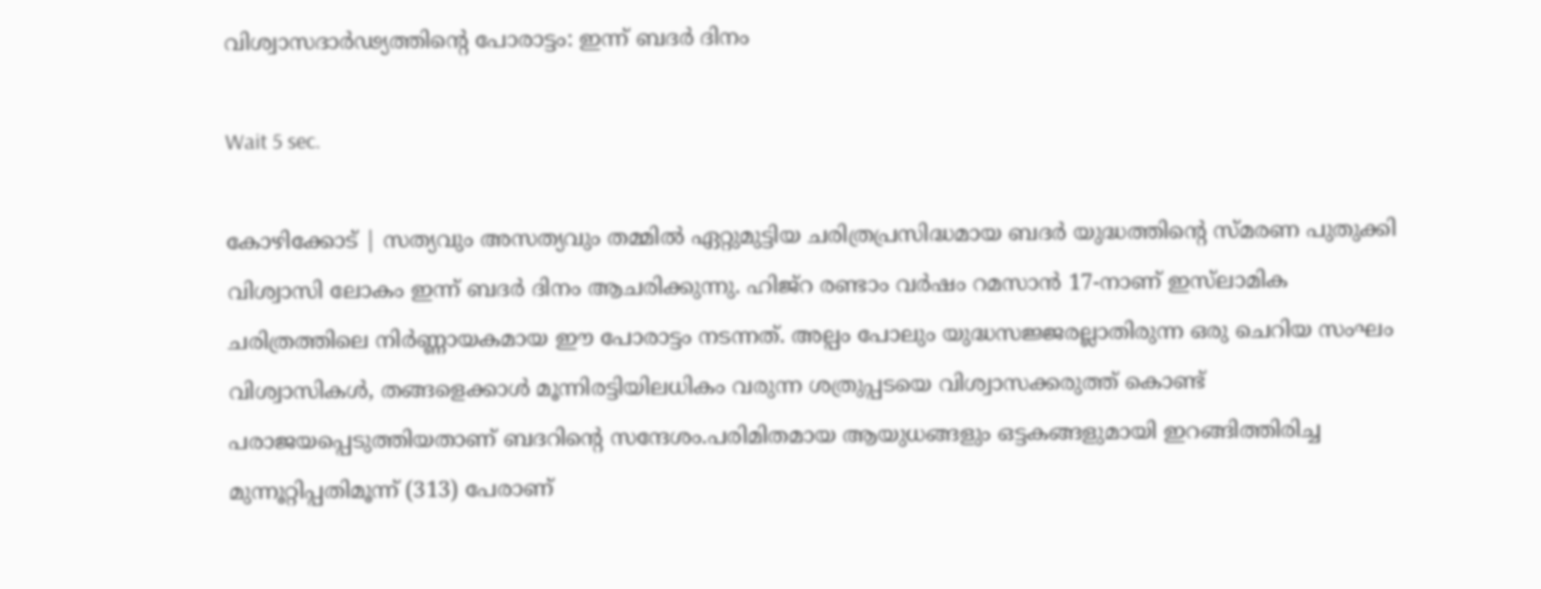വിശ്വാസദാർഢ്യത്തിന്റെ പോരാട്ടം: ഇന്ന് ബദർ ദിനം

Wait 5 sec.

കോഴിക്കോട് | സത്യവും അസത്യവും തമ്മിൽ ഏറ്റുമുട്ടിയ ചരിത്രപ്രസിദ്ധമായ ബദർ യുദ്ധത്തിന്റെ സ്മരണ പുതുക്കി വിശ്വാസി ലോകം ഇന്ന് ബദർ ദിനം ആചരിക്കുന്നു. ഹിജ്റ രണ്ടാം വർഷം റമസാൻ 17-നാണ് ഇസ്‌ലാമിക ചരിത്രത്തിലെ നിർണ്ണായകമായ ഈ പോരാട്ടം നടന്നത്. അല്പം പോലും യുദ്ധസജ്ജരല്ലാതിരുന്ന ഒരു ചെറിയ സംഘം വിശ്വാസികൾ, തങ്ങളെക്കാൾ മൂന്നിരട്ടിയിലധികം വരുന്ന ശത്രുപ്പടയെ വിശ്വാസക്കരുത്ത് കൊണ്ട് പരാജയപ്പെടുത്തിയതാണ് ബദറിന്റെ സന്ദേശം.പരിമിതമായ ആയുധങ്ങളും ഒട്ടകങ്ങളുമായി ഇറങ്ങിത്തിരിച്ച മുന്നൂറ്റിപ്പതിമൂന്ന് (313) പേരാണ്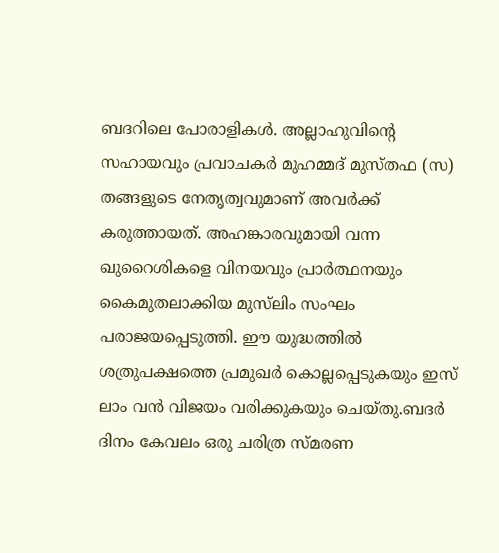ബദറിലെ പോരാളികൾ. അല്ലാഹുവിന്റെ സഹായവും പ്രവാചകർ മുഹമ്മദ് മുസ്തഫ (സ) തങ്ങളുടെ നേതൃത്വവുമാണ് അവർക്ക് കരുത്തായത്. അഹങ്കാരവുമായി വന്ന ഖുറൈശികളെ വിനയവും പ്രാർത്ഥനയും കൈമുതലാക്കിയ മുസ്‌ലിം സംഘം പരാജയപ്പെടുത്തി. ഈ യുദ്ധത്തിൽ ശത്രുപക്ഷത്തെ പ്രമുഖർ കൊല്ലപ്പെടുകയും ഇസ് ലാം വൻ വിജയം വരിക്കുകയും ചെയ്തു.ബദർ ദിനം കേവലം ഒരു ചരിത്ര സ്മരണ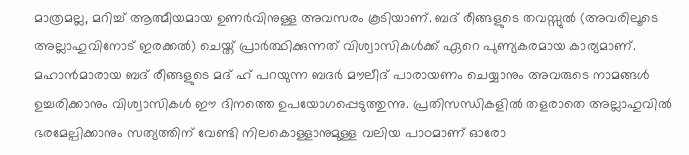മാത്രമല്ല, മറിച്ച് ആത്മീയമായ ഉണർവിനുള്ള അവസരം കൂടിയാണ്. ബദ് രീങ്ങളുടെ തവസ്സുൽ (അവരിലൂടെ അല്ലാഹുവിനോട് ഇരക്കൽ) ചെയ്ത് പ്രാർത്ഥിക്കുന്നത് വിശ്വാസികൾക്ക് ഏറെ പുണ്യകരമായ കാര്യമാണ്. മഹാൻമാരായ ബദ് രീങ്ങളുടെ മദ് ഹ് പറയുന്ന ബദർ മൗലീദ് പാരായണം ചെയ്യാനും അവരുടെ നാമങ്ങൾ ഉച്ചരിക്കാനും വിശ്വാസികൾ ഈ ദിനത്തെ ഉപയോഗപ്പെടുത്തുന്നു. പ്രതിസന്ധികളിൽ തളരാതെ അല്ലാഹുവിൽ ഭരമേല്പിക്കാനും സത്യത്തിന് വേണ്ടി നിലകൊള്ളാനുമുള്ള വലിയ പാഠമാണ് ഓരോ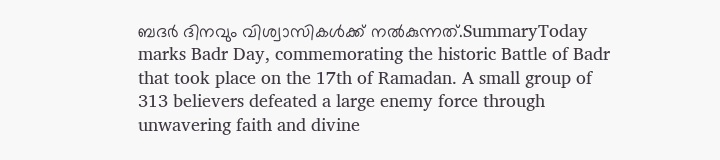ബദർ ദിനവും വിശ്വാസികൾക്ക് നൽകുന്നത്.SummaryToday marks Badr Day, commemorating the historic Battle of Badr that took place on the 17th of Ramadan. A small group of 313 believers defeated a large enemy force through unwavering faith and divine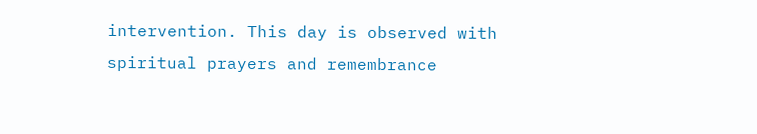intervention. This day is observed with spiritual prayers and remembrance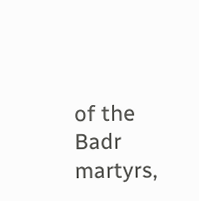of the Badr martyrs,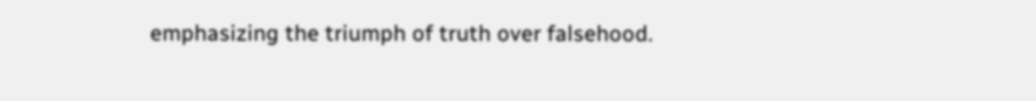emphasizing the triumph of truth over falsehood.